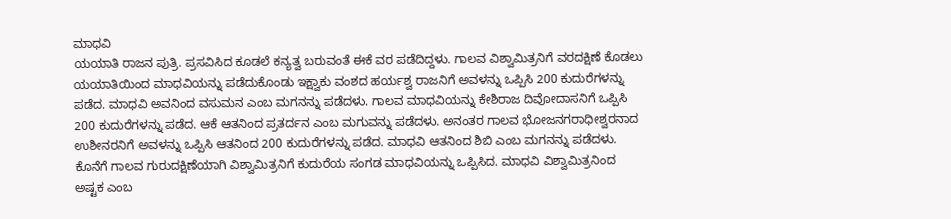ಮಾಧವಿ
ಯಯಾತಿ ರಾಜನ ಪುತ್ರಿ. ಪ್ರಸವಿಸಿದ ಕೂಡಲೆ ಕನ್ಯತ್ವ ಬರುವಂತೆ ಈಕೆ ವರ ಪಡೆದಿದ್ದಳು. ಗಾಲವ ವಿಶ್ವಾಮಿತ್ರನಿಗೆ ವರದಕ್ಷಿಣೆ ಕೊಡಲು ಯಯಾತಿಯಿಂದ ಮಾಧವಿಯನ್ನು ಪಡೆದುಕೊಂಡು ಇಕ್ಷ್ವಾಕು ವಂಶದ ಹರ್ಯಶ್ವ ರಾಜನಿಗೆ ಅವಳನ್ನು ಒಪ್ಪಿಸಿ 200 ಕುದುರೆಗಳನ್ನು ಪಡೆದ. ಮಾಧವಿ ಅವನಿಂದ ವಸುಮನ ಎಂಬ ಮಗನನ್ನು ಪಡೆದಳು. ಗಾಲವ ಮಾಧವಿಯನ್ನು ಕೇಶಿರಾಜ ದಿವೋದಾಸನಿಗೆ ಒಪ್ಪಿಸಿ 200 ಕುದುರೆಗಳನ್ನು ಪಡೆದ. ಆಕೆ ಆತನಿಂದ ಪ್ರತರ್ದನ ಎಂಬ ಮಗುವನ್ನು ಪಡೆದಳು. ಅನಂತರ ಗಾಲವ ಭೋಜನಗರಾಧೀಶ್ವರನಾದ ಉಶೀನರನಿಗೆ ಅವಳನ್ನು ಒಪ್ಪಿಸಿ ಆತನಿಂದ 200 ಕುದುರೆಗಳನ್ನು ಪಡೆದ. ಮಾಧವಿ ಆತನಿಂದ ಶಿಬಿ ಎಂಬ ಮಗನನ್ನು ಪಡೆದಳು. ಕೊನೆಗೆ ಗಾಲವ ಗುರುದಕ್ಷಿಣೆಯಾಗಿ ವಿಶ್ವಾಮಿತ್ರನಿಗೆ ಕುದುರೆಯ ಸಂಗಡ ಮಾಧವಿಯನ್ನು ಒಪ್ಪಿಸಿದ. ಮಾಧವಿ ವಿಶ್ವಾಮಿತ್ರನಿಂದ ಅಷ್ಟಕ ಎಂಬ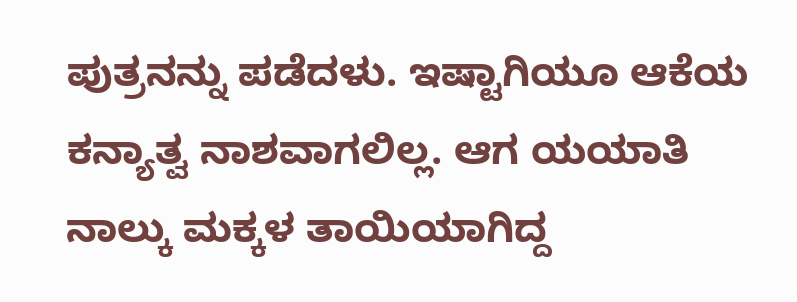ಪುತ್ರನನ್ನು ಪಡೆದಳು. ಇಷ್ಟಾಗಿಯೂ ಆಕೆಯ ಕನ್ಯಾತ್ವ ನಾಶವಾಗಲಿಲ್ಲ. ಆಗ ಯಯಾತಿ ನಾಲ್ಕು ಮಕ್ಕಳ ತಾಯಿಯಾಗಿದ್ದ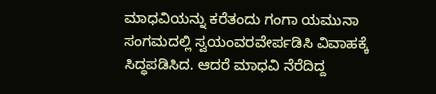ಮಾಧವಿಯನ್ನು ಕರೆತಂದು ಗಂಗಾ ಯಮುನಾ ಸಂಗಮದಲ್ಲಿ ಸ್ವಯಂವರವೇರ್ಪಡಿಸಿ ವಿವಾಹಕ್ಕೆ ಸಿದ್ಧಪಡಿಸಿದ. ಆದರೆ ಮಾಧವಿ ನೆರೆದಿದ್ದ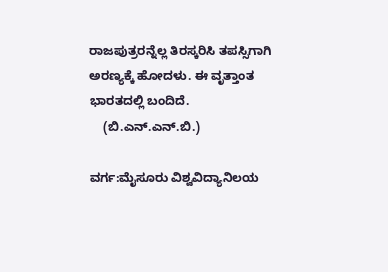ರಾಜಪುತ್ರರನ್ನೆಲ್ಲ ತಿರಸ್ಕರಿಸಿ ತಪಸ್ಸಿಗಾಗಿ ಅರಣ್ಯಕ್ಕೆ ಹೋದಳು. ಈ ವೃತ್ತಾಂತ ಭಾರತದಲ್ಲಿ ಬಂದಿದೆ.
    (ಬಿ.ಎನ್.ಎನ್.ಬಿ.)

ವರ್ಗ:ಮೈಸೂರು ವಿಶ್ವವಿದ್ಯಾನಿಲಯ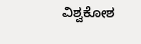ವಿಶ್ವಕೋಶ